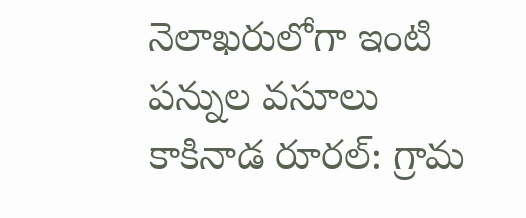నెలాఖరులోగా ఇంటి పన్నుల వసూలు
కాకినాడ రూరల్: గ్రామ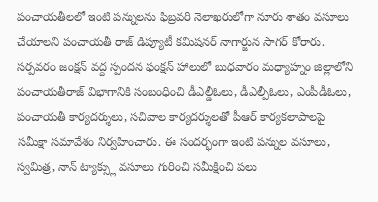పంచాయతీలలో ఇంటి పన్నులను ఫిబ్రవరి నెలాఖరులోగా నూరు శాతం వసూలు చేయాలని పంచాయతీ రాజ్ డిప్యూటీ కమిషనర్ నాగార్జున సాగర్ కోరారు. సర్పవరం జంక్షన్ వద్ద స్పందన ఫంక్షన్ హాలులో బుధవారం మధ్యాహ్నం జిల్లాలోని పంచాయతీరాజ్ విభాగానికి సంబంధించి డీఎల్డీఓలు, డీఎల్పీఓలు, ఎంపీడీఓలు, పంచాయతీ కార్యదర్శులు, సచివాల కార్యదర్శులతో పీఆర్ కార్యకలాపాలపై సమీక్షా సమావేశం నిర్వహించారు. ఈ సందర్భంగా ఇంటి పన్నుల వసూలు, స్వమిత్ర, నాన్ ట్యాక్స్లు వసూలు గురించి సమీక్షించి పలు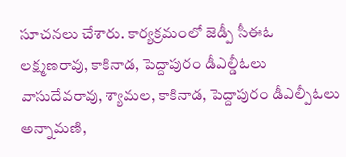సూచనలు చేశారు. కార్యక్రమంలో జెడ్పీ సీఈఓ లక్ష్మణరావు, కాకినాడ, పెద్దాపురం డీఎల్డీఓలు వాసుదేవరావు, శ్యామల, కాకినాడ, పెద్దాపురం డీఎల్పీఓలు అన్నామణి,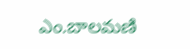ఎం.బాలమణి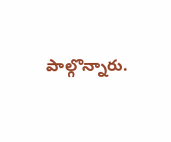పాల్గొన్నారు.